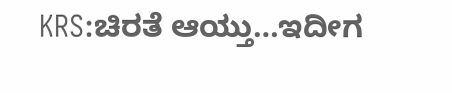KRS:ಚಿರತೆ ಆಯ್ತು…ಇದೀಗ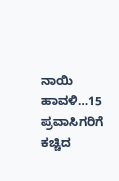ನಾಯಿ ಹಾವಳಿ…15 ಪ್ರವಾಸಿಗರಿಗೆ ಕಚ್ಚಿದ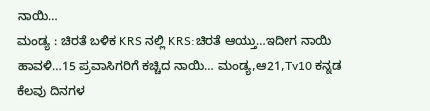ನಾಯಿ…
ಮಂಡ್ಯ : ಚಿರತೆ ಬಳಿಕ KRS ನಲ್ಲಿ KRS:ಚಿರತೆ ಆಯ್ತು…ಇದೀಗ ನಾಯಿ ಹಾವಳಿ…15 ಪ್ರವಾಸಿಗರಿಗೆ ಕಚ್ಚಿದ ನಾಯಿ… ಮಂಡ್ಯ,ಆ21,Tv10 ಕನ್ನಡ ಕೆಲವು ದಿನಗಳ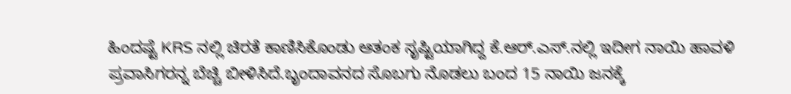ಹಿಂದಷ್ಟೆ KRS ನಲ್ಲಿ ಚಿರತೆ ಕಾಣಿಸಿಕೊಂಡು ಆತಂಕ ಸೃಷ್ಟಿಯಾಗಿದ್ದ ಕೆ.ಆರ್.ಎಸ್.ನಲ್ಲಿ ಇದೀಗ ನಾಯಿ ಹಾವಳಿ ಪ್ರವಾಸಿಗರನ್ನ ಬೆಚ್ಚಿ ಬೀಳಿಸಿದೆ.ಬೃಂದಾವನದ ಸೊಬಗು ನೊಡಲು ಬಂದ 15 ನಾಯಿ ಜನಕ್ಕೆ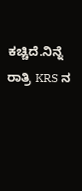ಕಚ್ಚಿದೆ.ನಿನ್ನೆ ರಾತ್ರಿ KRS ನ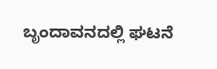ಬೃಂದಾವನದಲ್ಲಿ ಘಟನೆ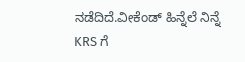ನಡೆದಿದೆ.ವೀಕೆಂಡ್ ಹಿನ್ನೆಲೆ ನಿನ್ನೆ KRS ಗೆ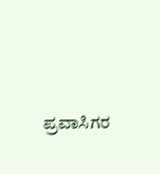ಪ್ರವಾಸಿಗರ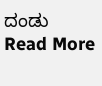ದಂಡು
Read More